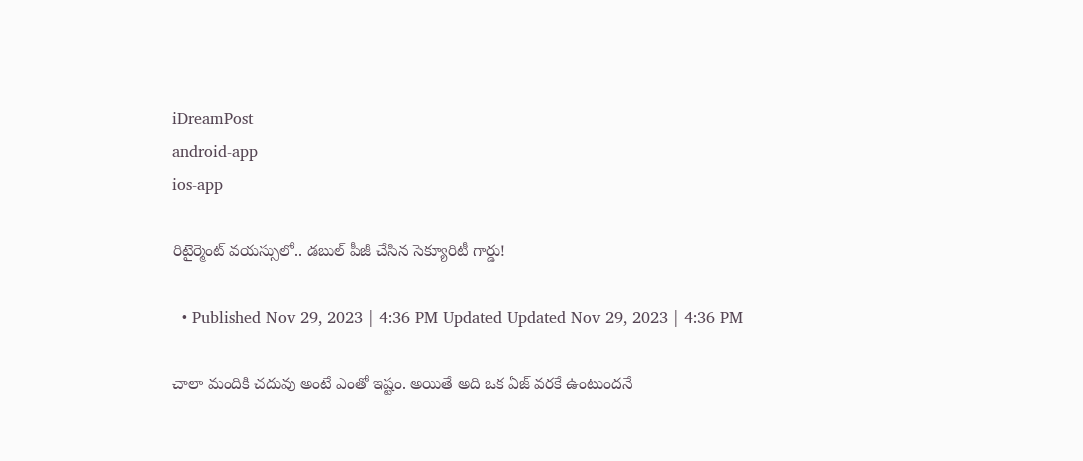iDreamPost
android-app
ios-app

రిటైర్మెంట్ వయస్సులో.. డబుల్ పీజీ చేసిన సెక్యూరిటీ గార్డు!

  • Published Nov 29, 2023 | 4:36 PM Updated Updated Nov 29, 2023 | 4:36 PM

చాలా మందికి చదువు అంటే ఎంతో ఇష్టం. అయితే అది ఒక ఏజ్ వరకే ఉంటుందనే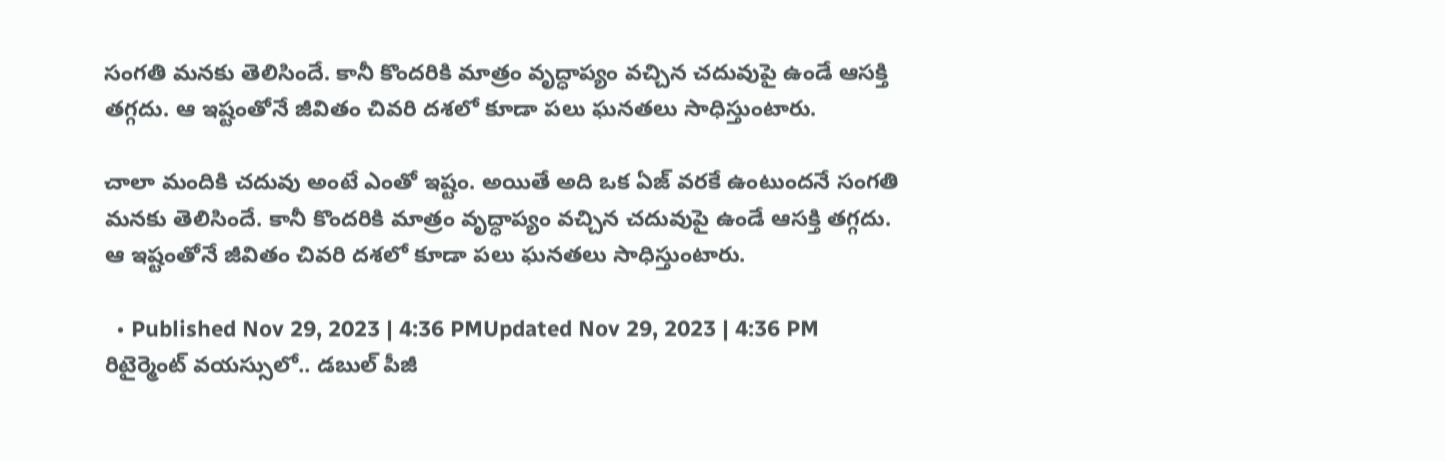సంగతి మనకు తెలిసిందే. కానీ కొందరికి మాత్రం వృద్ధాప్యం వచ్చిన చదువుపై ఉండే ఆసక్తి తగ్గదు. ఆ ఇష్టంతోనే జీవితం చివరి దశలో కూడా పలు ఘనతలు సాధిస్తుంటారు.

చాలా మందికి చదువు అంటే ఎంతో ఇష్టం. అయితే అది ఒక ఏజ్ వరకే ఉంటుందనే సంగతి మనకు తెలిసిందే. కానీ కొందరికి మాత్రం వృద్ధాప్యం వచ్చిన చదువుపై ఉండే ఆసక్తి తగ్గదు. ఆ ఇష్టంతోనే జీవితం చివరి దశలో కూడా పలు ఘనతలు సాధిస్తుంటారు.

  • Published Nov 29, 2023 | 4:36 PMUpdated Nov 29, 2023 | 4:36 PM
రిటైర్మెంట్ వయస్సులో.. డబుల్ పీజీ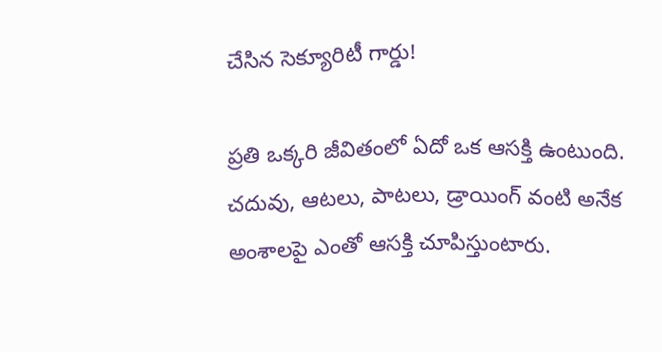చేసిన సెక్యూరిటీ గార్డు!

ప్రతి ఒక్కరి జీవితంలో ఏదో ఒక ఆసక్తి ఉంటుంది. చదువు, ఆటలు, పాటలు, డ్రాయింగ్ వంటి అనేక అంశాలపై ఎంతో ఆసక్తి చూపిస్తుంటారు.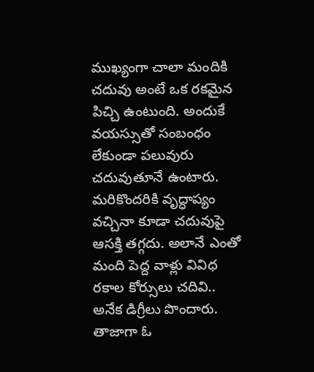ముఖ్యంగా చాలా మందికి చదువు అంటే ఒక రకమైన పిచ్చి ఉంటుంది. అందుకే వయస్సుతో సంబంధం లేకుండా పలువురు చదువుతూనే ఉంటారు. మరికొందరికి వృద్ధాప్యం వచ్చినా కూడా చదువుపై  ఆసక్తి తగ్గదు. అలానే ఎంతో మంది పెద్ద వాళ్లు వివిధ రకాల కోర్సులు చదివి.. అనేక డిగ్రీలు పొందారు. తాజాగా ఓ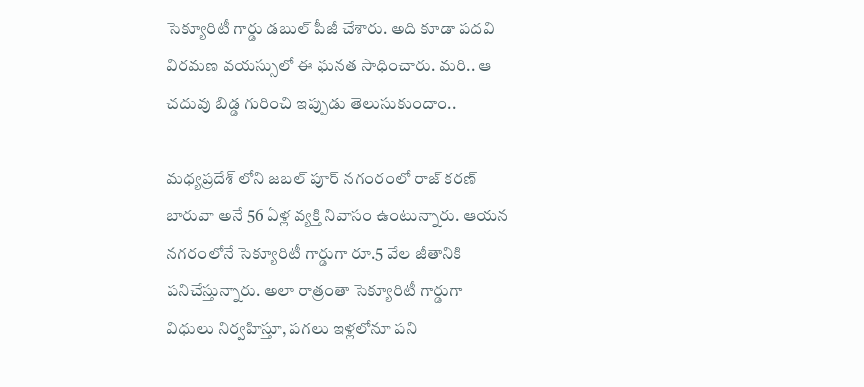సెక్యూరిటీ గార్డు డబుల్ పీజీ చేశారు. అది కూడా పదవి విరమణ వయస్సులో ఈ ఘనత సాధించారు. మరి.. ఆ చదువు బిడ్డ గురించి ఇప్పుడు తెలుసుకుందాం..

మధ్యప్రదేశ్ లోని జబల్ పూర్ నగంరంలో రాజ్ కరణ్ బారువా అనే 56 ఏళ్ల వ్యక్తి నివాసం ఉంటున్నారు. ఆయన  నగరంలోనే సెక్యూరిటీ గార్డుగా రూ.5 వేల జీతానికి పనిచేస్తున్నారు. అలా రాత్రంతా సెక్యూరిటీ గార్డుగా విధులు నిర్వహిస్తూ, పగలు ఇళ్లలోనూ పని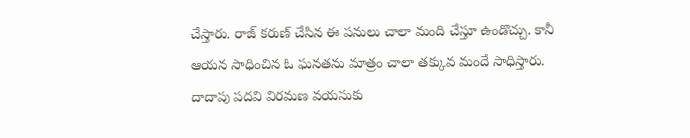చేస్తారు. రాజ్ కరుణ్ చేసిన ఈ పనులు చాలా మంది చేస్తూ ఉండొచ్చు. కానీ ఆయన సాధించిన ఓ ఘనతను మాత్రం చాలా తక్కువ మందే సాధిస్తారు. దాదాపు పదవి విరమణ వయసుకు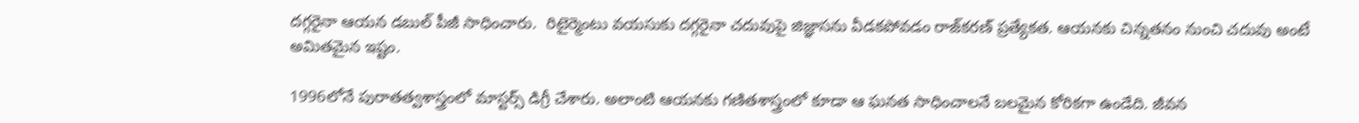దగ్గరైనా ఆయన డబుల్ పీజీ సాధించారు.  రిటైర్మెంటు వయసుకు దగ్గరైనా చదువుపై జిజ్ఞాసను వీడకపోవడం రాజ్‌కరణ్‌ ప్రత్యేకత. ఆయనకు చిన్నతనం నుంచి చదువు అంటే అమితమైన ఇష్టం.

1996లోనే పురాతత్వశాస్త్రంలో మాస్టర్స్‌ డిగ్రీ చేశారు. అలాంటి ఆయనకు గణితశాస్త్రంలో కూడా ఆ ఘనత సాధించాలనే బలమైన కోరికగా ఉండేది. జీవన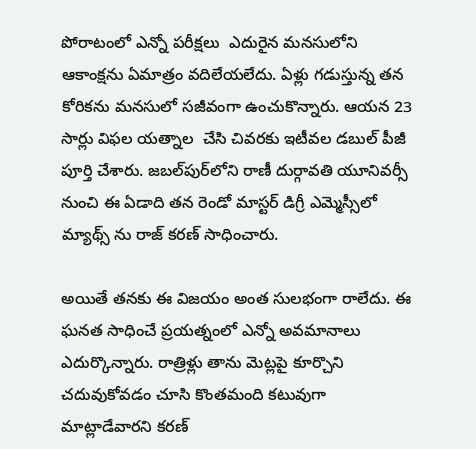పోరాటంలో ఎన్నో పరీక్షలు  ఎదురైన మనసులోని  ఆకాంక్షను ఏమాత్రం వదిలేయలేదు. ఏళ్లు గడుస్తున్న తన కోరికను మనసులో సజీవంగా ఉంచుకొన్నారు. ఆయన 23 సార్లు విఫల యత్నాల  చేసి చివరకు ఇటీవల డబుల్‌ పీజీ పూర్తి చేశారు. జబల్‌పుర్‌లోని రాణీ దుర్గావతి యూనివర్సీ నుంచి ఈ ఏడాది తన రెండో మాస్టర్‌ డిగ్రీ ఎమ్మెస్సీలో మ్యాథ్స్‌ ను రాజ్ కరణ్ సాధించారు.

అయితే తనకు ఈ విజయం అంత సులభంగా రాలేదు. ఈ  ఘనత సాధించే ప్రయత్నంలో ఎన్నో అవమానాలు ఎదుర్కొన్నారు. రాత్రిళ్లు తాను మెట్లపై కూర్చొని చదువుకోవడం చూసి కొంతమంది కటువుగా మాట్లాడేవారని కరణ్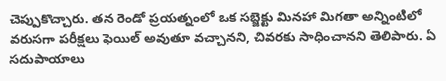చెప్పుకొచ్చారు. తన రెండో ప్రయత్నంలో ఒక సబ్జెక్టు మినహా మిగతా అన్నింటిలో వరుసగా పరీక్షలు ఫెయిల్ అవుతూ వచ్చానని, చివరకు సాధించానని తెలిపారు. ఏ సదుపాయాలు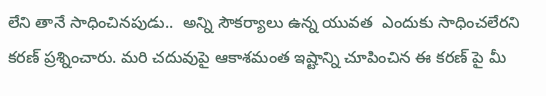లేని తానే సాధించినపుడు..  అన్ని సౌకర్యాలు ఉన్న యువత  ఎందుకు సాధించలేరని కరణ్ ప్రశ్నించారు. మరి చదువుపై ఆకాశమంత ఇష్టాన్ని చూపించిన ఈ కరణ్ పై మీ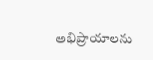అభిప్రాయాలను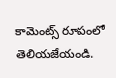కామెంట్స్ రూపంలో తెలియజేయండి.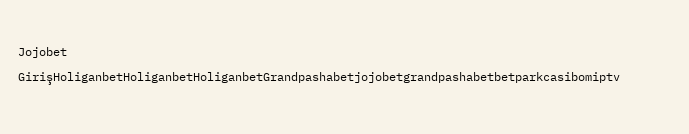Jojobet GirişHoliganbetHoliganbetHoliganbetGrandpashabetjojobetgrandpashabetbetparkcasibomiptv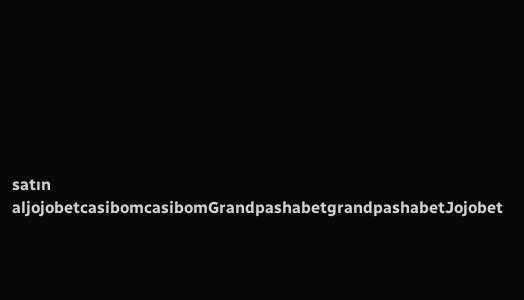satın aljojobetcasibomcasibomGrandpashabetgrandpashabetJojobet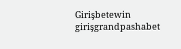Girişbetewin girişgrandpashabet